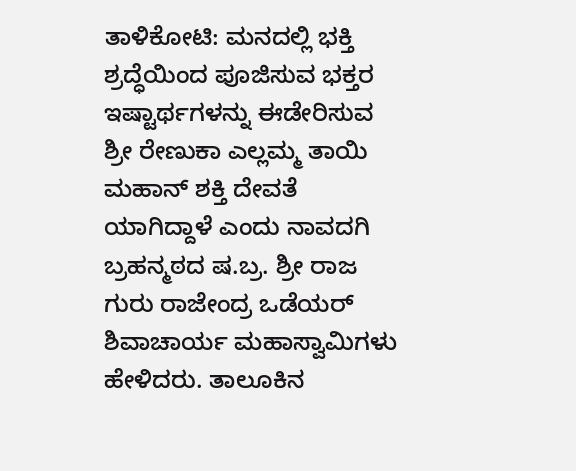ತಾಳಿಕೋಟಿ: ಮನದಲ್ಲಿ ಭಕ್ತಿ ಶ್ರದ್ಧೆಯಿಂದ ಪೂಜಿಸುವ ಭಕ್ತರ ಇಷ್ಟಾರ್ಥಗಳನ್ನು ಈಡೇರಿಸುವ ಶ್ರೀ ರೇಣುಕಾ ಎಲ್ಲಮ್ಮ ತಾಯಿ ಮಹಾನ್ ಶಕ್ತಿ ದೇವತೆ ಯಾಗಿದ್ದಾಳೆ ಎಂದು ನಾವದಗಿ ಬ್ರಹನ್ಮಠದ ಷ.ಬ್ರ. ಶ್ರೀ ರಾಜ ಗುರು ರಾಜೇಂದ್ರ ಒಡೆಯರ್ ಶಿವಾಚಾರ್ಯ ಮಹಾಸ್ವಾಮಿಗಳು ಹೇಳಿದರು. ತಾಲೂಕಿನ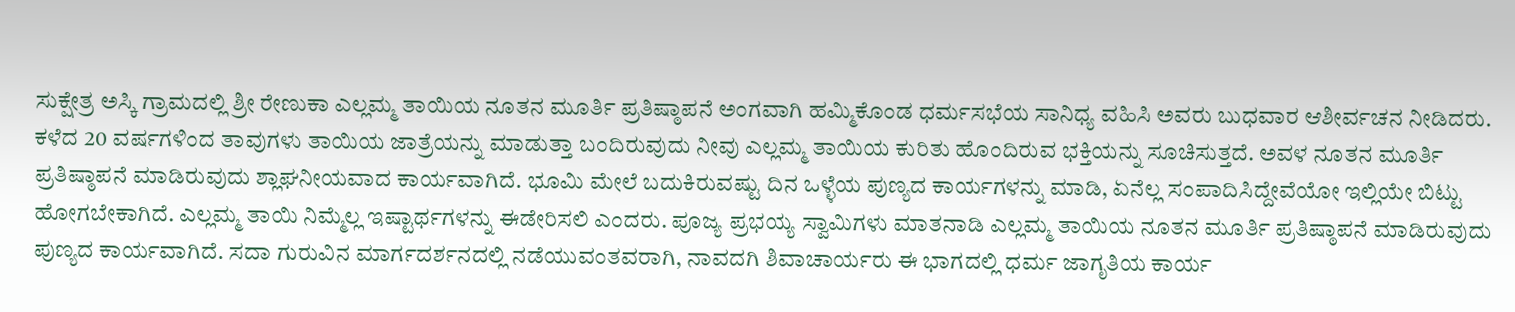ಸುಕ್ಷೇತ್ರ ಅಸ್ಕಿ ಗ್ರಾಮದಲ್ಲಿ ಶ್ರೀ ರೇಣುಕಾ ಎಲ್ಲಮ್ಮ ತಾಯಿಯ ನೂತನ ಮೂರ್ತಿ ಪ್ರತಿಷ್ಠಾಪನೆ ಅಂಗವಾಗಿ ಹಮ್ಮಿಕೊಂಡ ಧರ್ಮಸಭೆಯ ಸಾನಿಧ್ಯ ವಹಿಸಿ ಅವರು ಬುಧವಾರ ಆಶೀರ್ವಚನ ನೀಡಿದರು. ಕಳೆದ 20 ವರ್ಷಗಳಿಂದ ತಾವುಗಳು ತಾಯಿಯ ಜಾತ್ರೆಯನ್ನು ಮಾಡುತ್ತಾ ಬಂದಿರುವುದು ನೀವು ಎಲ್ಲಮ್ಮ ತಾಯಿಯ ಕುರಿತು ಹೊಂದಿರುವ ಭಕ್ತಿಯನ್ನು ಸೂಚಿಸುತ್ತದೆ. ಅವಳ ನೂತನ ಮೂರ್ತಿ ಪ್ರತಿಷ್ಠಾಪನೆ ಮಾಡಿರುವುದು ಶ್ಲಾಘನೀಯವಾದ ಕಾರ್ಯವಾಗಿದೆ. ಭೂಮಿ ಮೇಲೆ ಬದುಕಿರುವಷ್ಟು ದಿನ ಒಳ್ಳೆಯ ಪುಣ್ಯದ ಕಾರ್ಯಗಳನ್ನು ಮಾಡಿ, ಏನೆಲ್ಲ ಸಂಪಾದಿಸಿದ್ದೇವೆಯೋ ಇಲ್ಲಿಯೇ ಬಿಟ್ಟು ಹೋಗಬೇಕಾಗಿದೆ. ಎಲ್ಲಮ್ಮ ತಾಯಿ ನಿಮ್ಮೆಲ್ಲ ಇಷ್ಟಾರ್ಥಗಳನ್ನು ಈಡೇರಿಸಲಿ ಎಂದರು. ಪೂಜ್ಯ ಪ್ರಭಯ್ಯ ಸ್ವಾಮಿಗಳು ಮಾತನಾಡಿ ಎಲ್ಲಮ್ಮ ತಾಯಿಯ ನೂತನ ಮೂರ್ತಿ ಪ್ರತಿಷ್ಠಾಪನೆ ಮಾಡಿರುವುದು ಪುಣ್ಯದ ಕಾರ್ಯವಾಗಿದೆ. ಸದಾ ಗುರುವಿನ ಮಾರ್ಗದರ್ಶನದಲ್ಲಿ ನಡೆಯುವಂತವರಾಗಿ, ನಾವದಗಿ ಶಿವಾಚಾರ್ಯರು ಈ ಭಾಗದಲ್ಲಿ ಧರ್ಮ ಜಾಗೃತಿಯ ಕಾರ್ಯ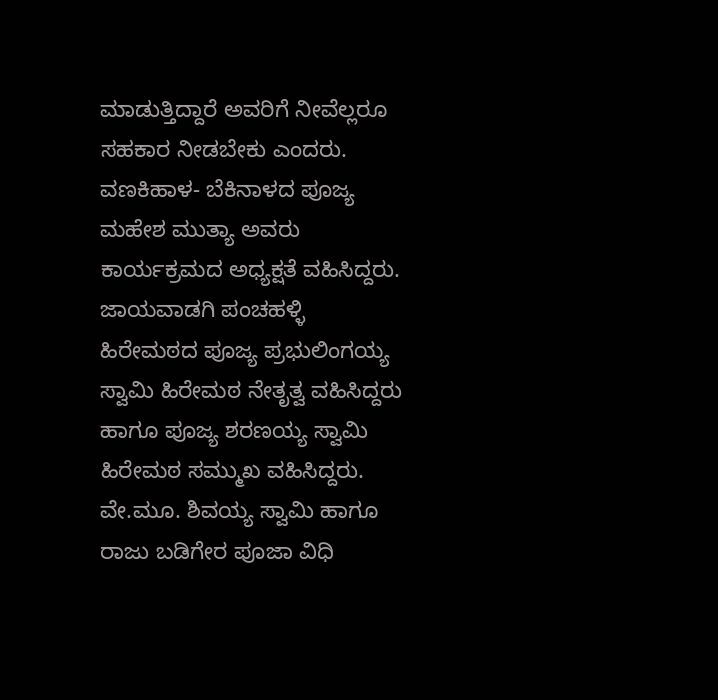ಮಾಡುತ್ತಿದ್ದಾರೆ ಅವರಿಗೆ ನೀವೆಲ್ಲರೂ ಸಹಕಾರ ನೀಡಬೇಕು ಎಂದರು. ವಣಕಿಹಾಳ- ಬೆಕಿನಾಳದ ಪೂಜ್ಯ ಮಹೇಶ ಮುತ್ಯಾ ಅವರು ಕಾರ್ಯಕ್ರಮದ ಅಧ್ಯಕ್ಷತೆ ವಹಿಸಿದ್ದರು. ಜಾಯವಾಡಗಿ ಪಂಚಹಳ್ಳಿ ಹಿರೇಮಠದ ಪೂಜ್ಯ ಪ್ರಭುಲಿಂಗಯ್ಯ ಸ್ವಾಮಿ ಹಿರೇಮಠ ನೇತೃತ್ವ ವಹಿಸಿದ್ದರು ಹಾಗೂ ಪೂಜ್ಯ ಶರಣಯ್ಯ ಸ್ವಾಮಿ ಹಿರೇಮಠ ಸಮ್ಮುಖ ವಹಿಸಿದ್ದರು. ವೇ.ಮೂ. ಶಿವಯ್ಯ ಸ್ವಾಮಿ ಹಾಗೂ ರಾಜು ಬಡಿಗೇರ ಪೂಜಾ ವಿಧಿ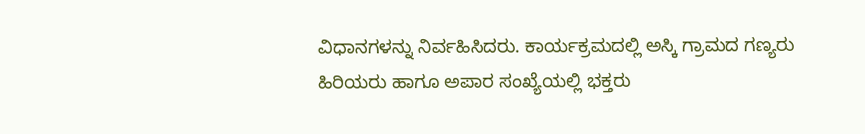ವಿಧಾನಗಳನ್ನು ನಿರ್ವಹಿಸಿದರು. ಕಾರ್ಯಕ್ರಮದಲ್ಲಿ ಅಸ್ಕಿ ಗ್ರಾಮದ ಗಣ್ಯರು ಹಿರಿಯರು ಹಾಗೂ ಅಪಾರ ಸಂಖ್ಯೆಯಲ್ಲಿ ಭಕ್ತರು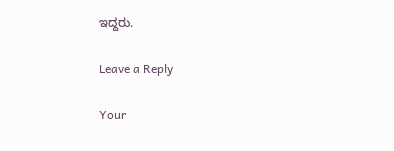ಇದ್ದರು.

Leave a Reply

Your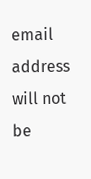email address will not be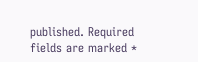published. Required fields are marked *